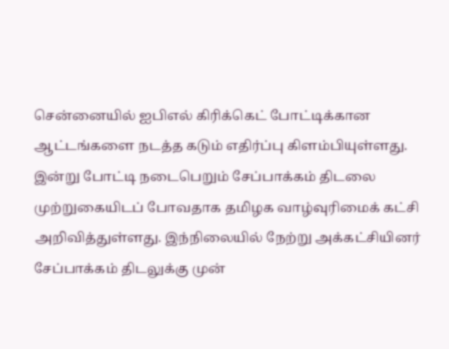சென்னையில் ஐபிஎல் கிரிக்கெட் போட்டிக்கான ஆட்டங்களை நடத்த கடும் எதிர்ப்பு கிளம்பியுள்ளது. இன்று போட்டி நடைபெறும் சேப்பாக்கம் திடலை முற்றுகையிடப் போவதாக தமிழக வாழ்வுரிமைக் கட்சி அறிவித்துள்ளது. இந்நிலையில் நேற்று அக்கட்சியினர் சேப்பாக்கம் திடலுக்கு முன்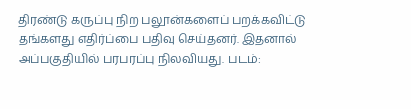திரண்டு கருப்பு நிற பலூன்களைப் பறக்கவிட்டு தங்களது எதிர்ப்பை பதிவு செய்தனர். இதனால் அப்பகுதியில் பரபரப்பு நிலவியது. படம்: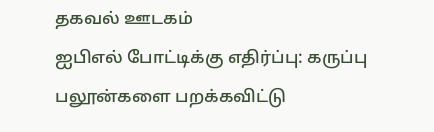தகவல் ஊடகம்
ஐபிஎல் போட்டிக்கு எதிர்ப்பு: கருப்பு பலூன்களை பறக்கவிட்டு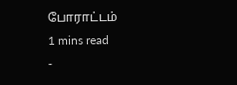போராட்டம்
1 mins read
-